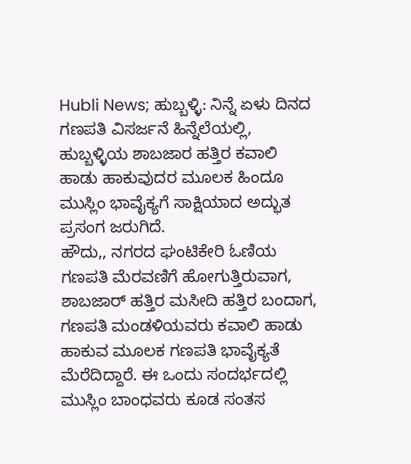Hubli News; ಹುಬ್ಬಳ್ಳಿ: ನಿನ್ನೆ ಏಳು ದಿನದ ಗಣಪತಿ ವಿಸರ್ಜನೆ ಹಿನ್ನೆಲೆಯಲ್ಲಿ, ಹುಬ್ಬಳ್ಳಿಯ ಶಾಬಜಾರ ಹತ್ತಿರ ಕವಾಲಿ ಹಾಡು ಹಾಕುವುದರ ಮೂಲಕ ಹಿಂದೂ ಮುಸ್ಲಿಂ ಭಾವೈಕ್ಯಗೆ ಸಾಕ್ಷಿಯಾದ ಅದ್ಭುತ ಪ್ರಸಂಗ ಜರುಗಿದೆ.
ಹೌದು,, ನಗರದ ಘಂಟಿಕೇರಿ ಓಣಿಯ ಗಣಪತಿ ಮೆರವಣಿಗೆ ಹೋಗುತ್ತಿರುವಾಗ, ಶಾಬಜಾರ್ ಹತ್ತಿರ ಮಸೀದಿ ಹತ್ತಿರ ಬಂದಾಗ, ಗಣಪತಿ ಮಂಡಳಿಯವರು ಕವಾಲಿ ಹಾಡು ಹಾಕುವ ಮೂಲಕ ಗಣಪತಿ ಭಾವೈಕ್ಯತೆ ಮೆರೆದಿದ್ದಾರೆ. ಈ ಒಂದು ಸಂದರ್ಭದಲ್ಲಿ ಮುಸ್ಲಿಂ ಬಾಂಧವರು ಕೂಡ ಸಂತಸ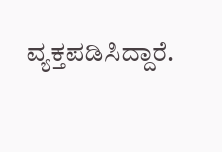ವ್ಯಕ್ತಪಡಿಸಿದ್ದಾರೆ.